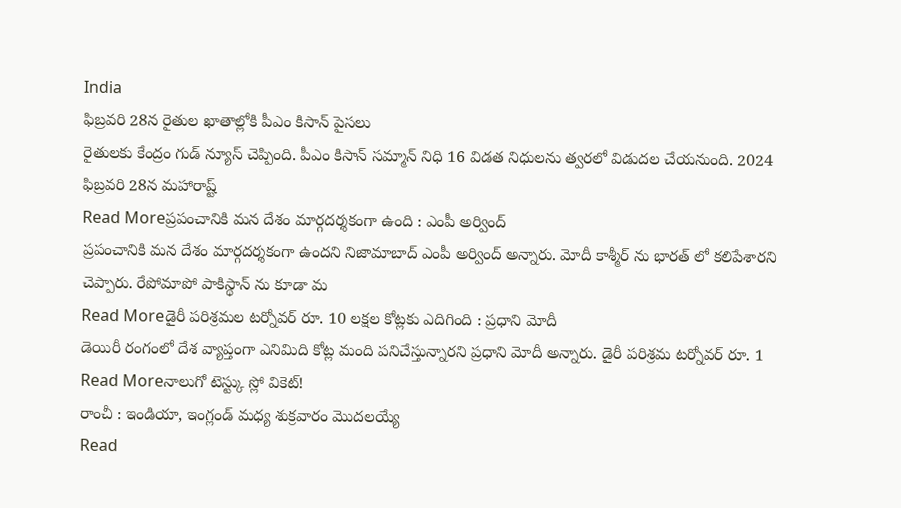India
ఫిబ్రవరి 28న రైతుల ఖాతాల్లోకి పీఎం కిసాన్ పైసలు
రైతులకు కేంద్రం గుడ్ న్యూస్ చెప్పింది. పీఎం కిసాన్ సమ్మాన్ నిధి 16 విడత నిధులను త్వరలో విడుదల చేయనుంది. 2024 ఫిబ్రవరి 28న మహారాష్ట్
Read Moreప్రపంచానికి మన దేశం మార్గదర్శకంగా ఉంది : ఎంపీ అర్వింద్
ప్రపంచానికి మన దేశం మార్గదర్శకంగా ఉందని నిజామాబాద్ ఎంపీ అర్వింద్ అన్నారు. మోదీ కాశ్మీర్ ను భారత్ లో కలిపేశారని చెప్పారు. రేపోమాపో పాకిస్థాన్ ను కూడా మ
Read Moreడైరీ పరిశ్రమల టర్నోవర్ రూ. 10 లక్షల కోట్లకు ఎదిగింది : ప్రధాని మోదీ
డెయిరీ రంగంలో దేశ వ్యాప్తంగా ఎనిమిది కోట్ల మంది పనిచేస్తున్నారని ప్రధాని మోదీ అన్నారు. డైరీ పరిశ్రమ టర్నోవర్ రూ. 1
Read Moreనాలుగో టెస్ట్కు స్లో వికెట్!
రాంచీ : ఇండియా, ఇంగ్లండ్ మధ్య శుక్రవారం మొదలయ్యే
Read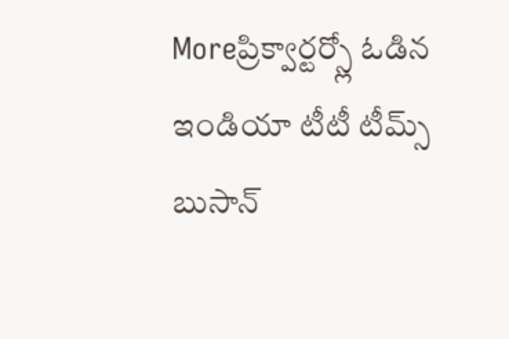Moreప్రిక్వార్టర్స్లో ఓడిన ఇండియా టీటీ టీమ్స్
బుసాన్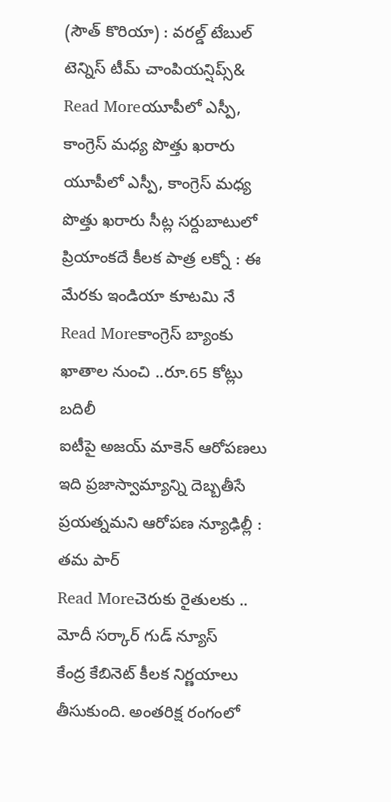(సౌత్ కొరియా) : వరల్డ్ టేబుల్ టెన్నిస్ టీమ్ చాంపియన్షిప్స్&
Read Moreయూపీలో ఎస్పీ, కాంగ్రెస్ మధ్య పొత్తు ఖరారు
యూపీలో ఎస్పీ, కాంగ్రెస్ మధ్య పొత్తు ఖరారు సీట్ల సర్దుబాటులో ప్రియాంకదే కీలక పాత్ర లక్నో : ఈ మేరకు ఇండియా కూటమి నే
Read Moreకాంగ్రెస్ బ్యాంకు ఖాతాల నుంచి ..రూ.65 కోట్లు బదిలీ
ఐటీపై అజయ్ మాకెన్ ఆరోపణలు ఇది ప్రజాస్వామ్యాన్ని దెబ్బతీసే ప్రయత్నమని ఆరోపణ న్యూఢిల్లీ : తమ పార్
Read Moreచెరుకు రైతులకు .. మోదీ సర్కార్ గుడ్ న్యూస్
కేంద్ర కేబినెట్ కీలక నిర్ణయాలు తీసుకుంది. అంతరిక్ష రంగంలో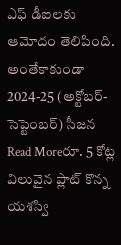ఎఫ్ డీఐలకు ఆమోదం తెలిపింది. అంతేకాకుండా 2024-25 (అక్టోబర్-సెప్టెంబర్) సీజన
Read Moreరూ. 5 కోట్ల విలువైన ప్లాట్ కొన్న యశస్వి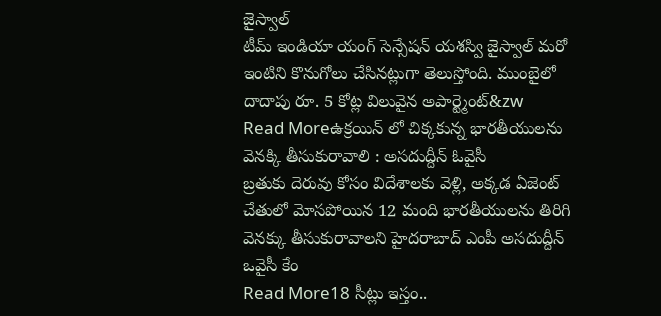జైస్వాల్
టీమ్ ఇండియా యంగ్ సెన్సేషన్ యశస్వి జైస్వాల్ మరో ఇంటిని కొనుగోలు చేసినట్లుగా తెలుస్తోంది. ముంబైలో దాదాపు రూ. 5 కోట్ల విలువైన అపార్ట్మెంట్&zw
Read Moreఉక్రయిన్ లో చిక్కకున్న భారతీయులను వెనక్కి తీసుకురావాలి : అసదుద్దీన్ ఓవైసీ
బ్రతుకు దెరువు కోసం విదేశాలకు వెళ్లి, అక్కడ ఏజెంట్ చేతులో మోసపోయిన 12 మంది భారతీయులను తిరిగి వెనక్కు తీసుకురావాలని హైదరాబాద్ ఎంపీ అసదుద్దీన్ ఒవైసీ కేం
Read More18 సీట్లు ఇస్తం..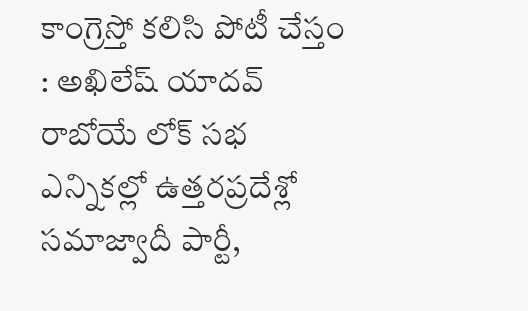కాంగ్రెస్తో కలిసి పోటీ చేస్తం : అఖిలేష్ యాదవ్
రాబోయే లోక్ సభ ఎన్నికల్లో ఉత్తరప్రదేశ్లో సమాజ్వాదీ పార్టీ,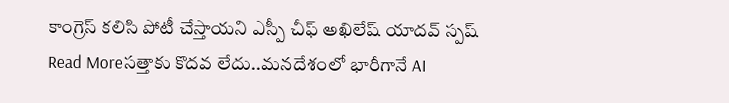కాంగ్రెస్ కలిసి పోటీ చేస్తాయని ఎస్పీ చీఫ్ అఖిలేష్ యాదవ్ స్పష్
Read Moreసత్తాకు కొదవ లేదు..మనదేశంలో భారీగానే AI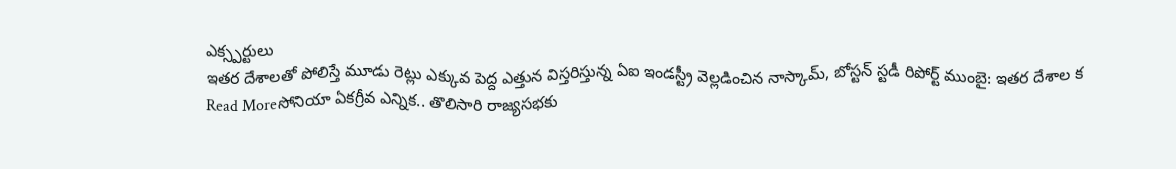ఎక్స్పర్టులు
ఇతర దేశాలతో పోలిస్తే మూడు రెట్లు ఎక్కువ పెద్ద ఎత్తున విస్తరిస్తున్న ఏఐ ఇండస్ట్రీ వెల్లడించిన నాస్కామ్, బోస్టన్ స్టడీ రిపోర్ట్ ముంబై: ఇతర దేశాల క
Read Moreసోనియా ఏకగ్రీవ ఎన్నిక.. తొలిసారి రాజ్యసభకు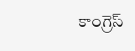కాంగ్రెస్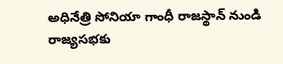అధినేత్రి సోనియా గాంధీ రాజస్థాన్ నుండి రాజ్యసభకు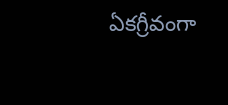ఏకగ్రీవంగా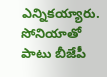ఎన్నికయ్యారు. సోనియాతో పాటు బీజేపీ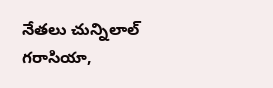నేతలు చున్నిలాల్ గరాసియా,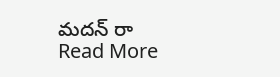మదన్ రా
Read More